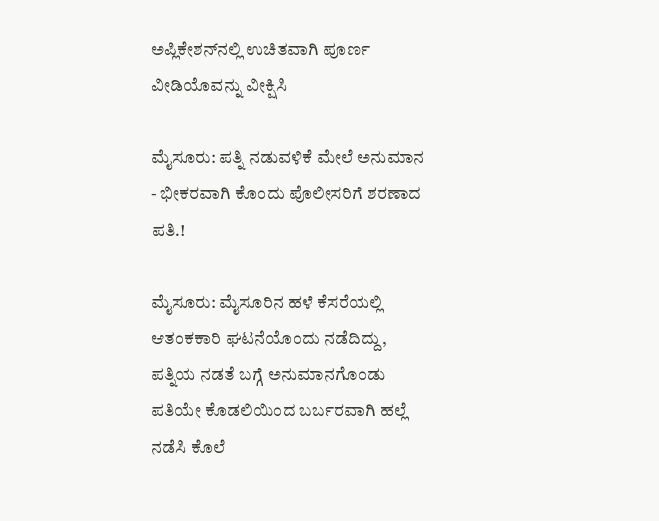ಅಪ್ಲಿಕೇಶನ್‌ನಲ್ಲಿ ಉಚಿತವಾಗಿ ಪೂರ್ಣ ವೀಡಿಯೊವನ್ನು ವೀಕ್ಷಿಸಿ

ಮೈಸೂರು: ಪತ್ನಿ ನಡುವಳಿಕೆ ಮೇಲೆ ಅನುಮಾನ - ಭೀಕರವಾಗಿ ಕೊಂದು ಪೊಲೀಸರಿಗೆ ಶರಣಾದ ಪತಿ.!

ಮೈಸೂರು: ಮೈಸೂರಿನ ಹಳೆ ಕೆಸರೆಯಲ್ಲಿ ಆತಂಕಕಾರಿ ಘಟನೆಯೊಂದು ನಡೆದಿದ್ದು, ಪತ್ನಿಯ ನಡತೆ ಬಗ್ಗೆ ಅನುಮಾನಗೊಂಡು ಪತಿಯೇ ಕೊಡಲಿಯಿಂದ ಬರ್ಬರವಾಗಿ ಹಲ್ಲೆ ನಡೆಸಿ ಕೊಲೆ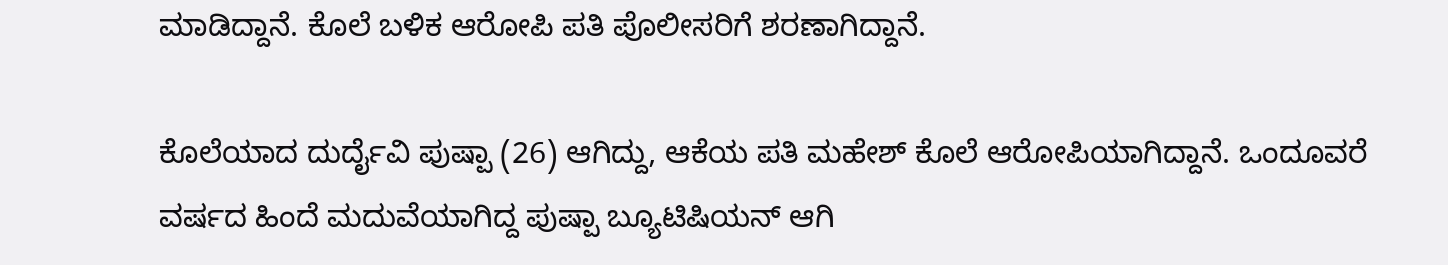ಮಾಡಿದ್ದಾನೆ. ಕೊಲೆ ಬಳಿಕ ಆರೋಪಿ ಪತಿ ಪೊಲೀಸರಿಗೆ ಶರಣಾಗಿದ್ದಾನೆ.

ಕೊಲೆಯಾದ ದುರ್ದೈವಿ ಪುಷ್ಪಾ (26) ಆಗಿದ್ದು, ಆಕೆಯ ಪತಿ ಮಹೇಶ್ ಕೊಲೆ ಆರೋಪಿಯಾಗಿದ್ದಾನೆ. ಒಂದೂವರೆ ವರ್ಷದ ಹಿಂದೆ ಮದುವೆಯಾಗಿದ್ದ ಪುಷ್ಪಾ ಬ್ಯೂಟಿಷಿಯನ್ ಆಗಿ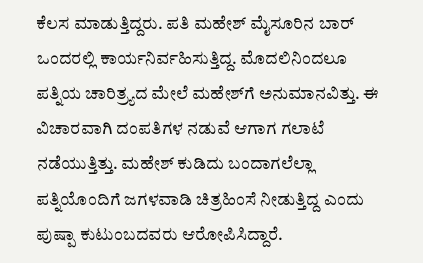ಕೆಲಸ ಮಾಡುತ್ತಿದ್ದರು. ಪತಿ ಮಹೇಶ್ ಮೈಸೂರಿನ ಬಾರ್ ಒಂದರಲ್ಲಿ ಕಾರ್ಯನಿರ್ವಹಿಸುತ್ತಿದ್ದ. ಮೊದಲಿನಿಂದಲೂ ಪತ್ನಿಯ ಚಾರಿತ್ರ್ಯದ ಮೇಲೆ ಮಹೇಶ್‌ಗೆ ಅನುಮಾನವಿತ್ತು. ಈ ವಿಚಾರವಾಗಿ ದಂಪತಿಗಳ ನಡುವೆ ಆಗಾಗ ಗಲಾಟೆ ನಡೆಯುತ್ತಿತ್ತು. ಮಹೇಶ್ ಕುಡಿದು ಬಂದಾಗಲೆಲ್ಲಾ ಪತ್ನಿಯೊಂದಿಗೆ ಜಗಳವಾಡಿ ಚಿತ್ರಹಿಂಸೆ ನೀಡುತ್ತಿದ್ದ ಎಂದು ಪುಷ್ಪಾ ಕುಟುಂಬದವರು ಆರೋಪಿಸಿದ್ದಾರೆ.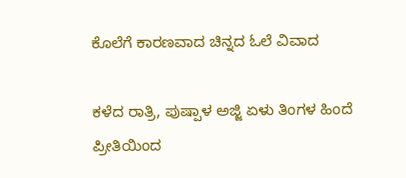ಕೊಲೆಗೆ ಕಾರಣವಾದ ಚಿನ್ನದ ಓಲೆ ವಿವಾದ

ಕಳೆದ ರಾತ್ರಿ, ಪುಷ್ಪಾಳ ಅಜ್ಜಿ ಏಳು ತಿಂಗಳ ಹಿಂದೆ ಪ್ರೀತಿಯಿಂದ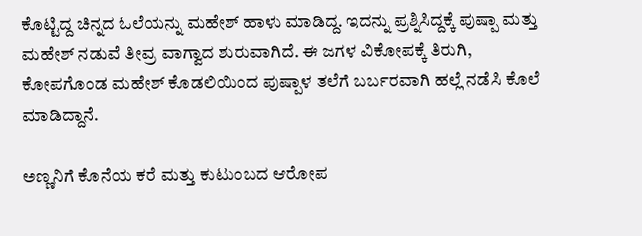ಕೊಟ್ಟಿದ್ದ ಚಿನ್ನದ ಓಲೆಯನ್ನು ಮಹೇಶ್ ಹಾಳು ಮಾಡಿದ್ದ. ಇದನ್ನು ಪ್ರಶ್ನಿಸಿದ್ದಕ್ಕೆ ಪುಷ್ಪಾ ಮತ್ತು ಮಹೇಶ್ ನಡುವೆ ತೀವ್ರ ವಾಗ್ವಾದ ಶುರುವಾಗಿದೆ. ಈ ಜಗಳ ವಿಕೋಪಕ್ಕೆ ತಿರುಗಿ, ಕೋಪಗೊಂಡ ಮಹೇಶ್ ಕೊಡಲಿಯಿಂದ ಪುಷ್ಪಾಳ ತಲೆಗೆ ಬರ್ಬರವಾಗಿ ಹಲ್ಲೆ ನಡೆಸಿ ಕೊಲೆ ಮಾಡಿದ್ದಾನೆ.

ಅಣ್ಣನಿಗೆ ಕೊನೆಯ ಕರೆ ಮತ್ತು ಕುಟುಂಬದ ಆರೋಪ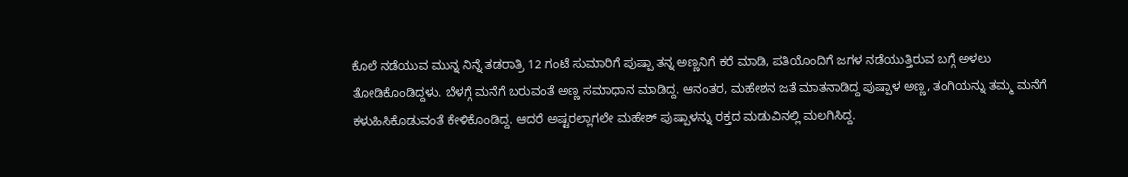ಕೊಲೆ ನಡೆಯುವ ಮುನ್ನ ನಿನ್ನೆ ತಡರಾತ್ರಿ 12 ಗಂಟೆ ಸುಮಾರಿಗೆ ಪುಷ್ಪಾ ತನ್ನ ಅಣ್ಣನಿಗೆ ಕರೆ ಮಾಡಿ, ಪತಿಯೊಂದಿಗೆ ಜಗಳ ನಡೆಯುತ್ತಿರುವ ಬಗ್ಗೆ ಅಳಲು ತೋಡಿಕೊಂಡಿದ್ದಳು. ಬೆಳಗ್ಗೆ ಮನೆಗೆ ಬರುವಂತೆ ಅಣ್ಣ ಸಮಾಧಾನ ಮಾಡಿದ್ದ. ಆನಂತರ, ಮಹೇಶನ ಜತೆ ಮಾತನಾಡಿದ್ದ ಪುಷ್ಪಾಳ ಅಣ್ಣ, ತಂಗಿಯನ್ನು ತಮ್ಮ ಮನೆಗೆ ಕಳುಹಿಸಿಕೊಡುವಂತೆ ಕೇಳಿಕೊಂಡಿದ್ದ. ಆದರೆ ಅಷ್ಟರಲ್ಲಾಗಲೇ ಮಹೇಶ್ ಪುಷ್ಪಾಳನ್ನು ರಕ್ತದ ಮಡುವಿನಲ್ಲಿ ಮಲಗಿಸಿದ್ದ.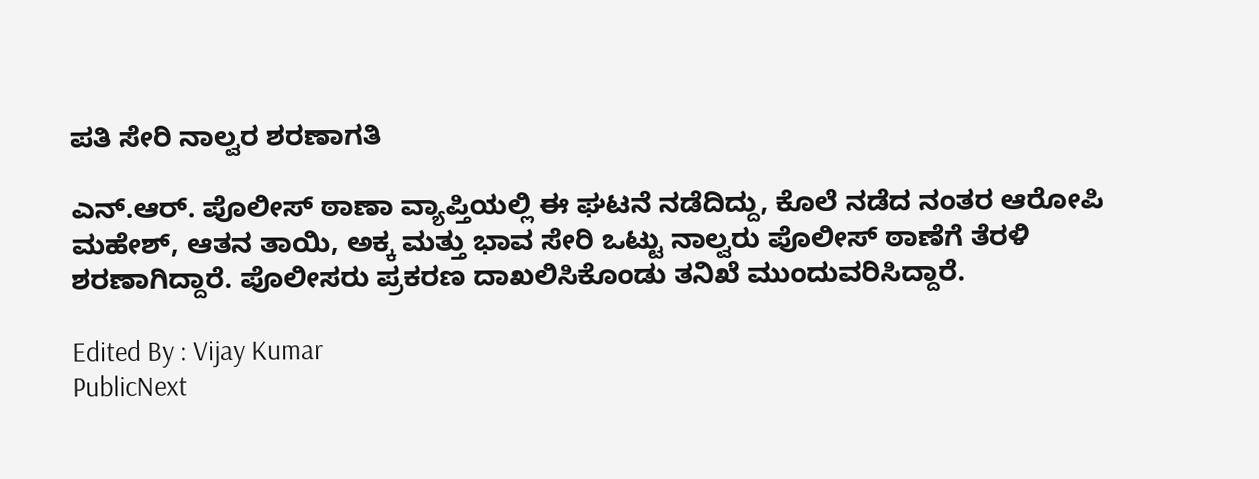ಪತಿ ಸೇರಿ ನಾಲ್ವರ ಶರಣಾಗತಿ

ಎನ್.ಆರ್. ಪೊಲೀಸ್ ಠಾಣಾ ವ್ಯಾಪ್ತಿಯಲ್ಲಿ ಈ ಘಟನೆ ನಡೆದಿದ್ದು, ಕೊಲೆ ನಡೆದ ನಂತರ ಆರೋಪಿ ಮಹೇಶ್, ಆತನ ತಾಯಿ, ಅಕ್ಕ ಮತ್ತು ಭಾವ ಸೇರಿ ಒಟ್ಟು ನಾಲ್ವರು ಪೊಲೀಸ್ ಠಾಣೆಗೆ ತೆರಳಿ ಶರಣಾಗಿದ್ದಾರೆ. ಪೊಲೀಸರು ಪ್ರಕರಣ ದಾಖಲಿಸಿಕೊಂಡು ತನಿಖೆ ಮುಂದುವರಿಸಿದ್ದಾರೆ.

Edited By : Vijay Kumar
PublicNext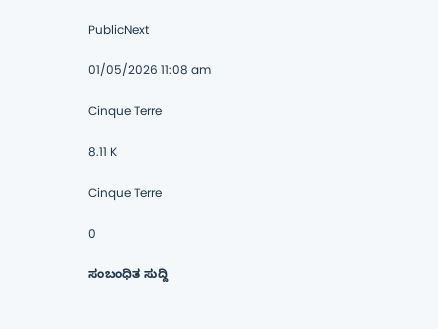PublicNext

01/05/2026 11:08 am

Cinque Terre

8.11 K

Cinque Terre

0

ಸಂಬಂಧಿತ ಸುದ್ದಿ